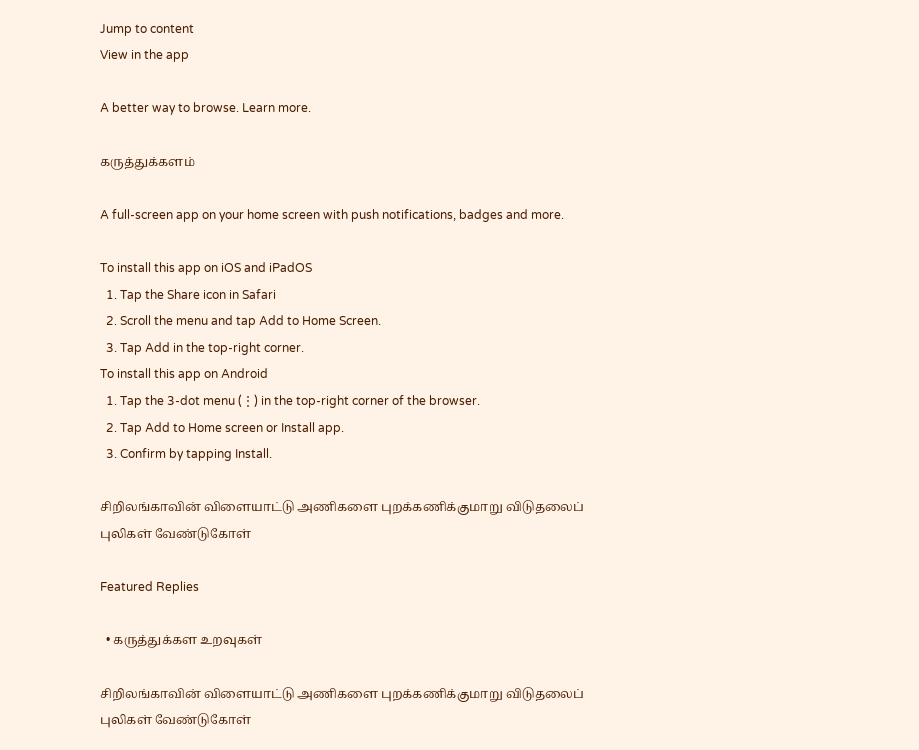Jump to content
View in the app

A better way to browse. Learn more.

கருத்துக்களம்

A full-screen app on your home screen with push notifications, badges and more.

To install this app on iOS and iPadOS
  1. Tap the Share icon in Safari
  2. Scroll the menu and tap Add to Home Screen.
  3. Tap Add in the top-right corner.
To install this app on Android
  1. Tap the 3-dot menu (⋮) in the top-right corner of the browser.
  2. Tap Add to Home screen or Install app.
  3. Confirm by tapping Install.

சிறிலங்காவின் விளையாட்டு அணிகளை புறக்கணிக்குமாறு விடுதலைப் புலிகள் வேண்டுகோள்

Featured Replies

  • கருத்துக்கள உறவுகள்

சிறிலங்காவின் விளையாட்டு அணிகளை புறக்கணிக்குமாறு விடுதலைப் புலிகள் வேண்டுகோள்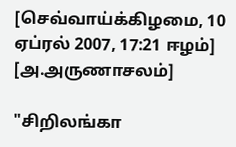[செவ்வாய்க்கிழமை, 10 ஏப்ரல் 2007, 17:21 ஈழம்] [அ.அருணாசலம்]

"சிறிலங்கா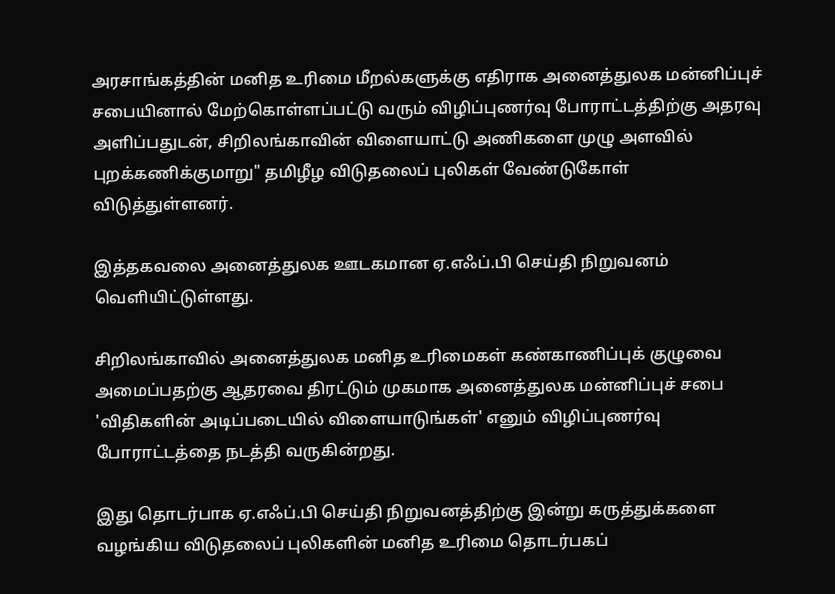அரசாங்கத்தின் மனித உரிமை மீறல்களுக்கு எதிராக அனைத்துலக மன்னிப்புச் சபையினால் மேற்கொள்ளப்பட்டு வரும் விழிப்புணர்வு போராட்டத்திற்கு அதரவு அளிப்பதுடன், சிறிலங்காவின் விளையாட்டு அணிகளை முழு அளவில் புறக்கணிக்குமாறு" தமிழீழ விடுதலைப் புலிகள் வேண்டுகோள் விடுத்துள்ளனர்.

இத்தகவலை அனைத்துலக ஊடகமான ஏ.எஃப்.பி செய்தி நிறுவனம் வெளியிட்டுள்ளது.

சிறிலங்காவில் அனைத்துலக மனித உரிமைகள் கண்காணிப்புக் குழுவை அமைப்பதற்கு ஆதரவை திரட்டும் முகமாக அனைத்துலக மன்னிப்புச் சபை 'விதிகளின் அடிப்படையில் விளையாடுங்கள்' எனும் விழிப்புணர்வு போராட்டத்தை நடத்தி வருகின்றது.

இது தொடர்பாக ஏ.எஃப்.பி செய்தி நிறுவனத்திற்கு இன்று கருத்துக்களை வழங்கிய விடுதலைப் புலிகளின் மனித உரிமை தொடர்பகப்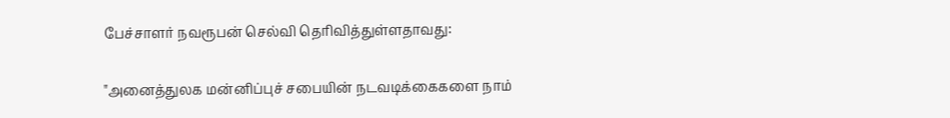பேச்சாளர் நவரூபன் செல்வி தெரிவித்துள்ளதாவது:

"அனைத்துலக மன்னிப்புச் சபையின் நடவடிக்கைகளை நாம்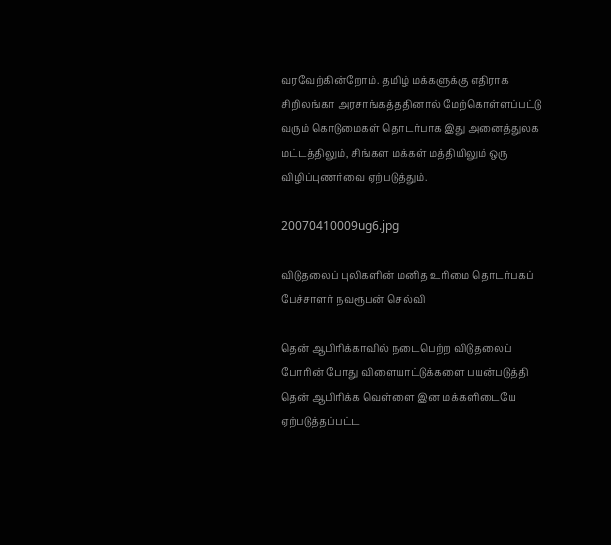வரவேற்கின்றோம். தமிழ் மக்களுக்கு எதிராக சிறிலங்கா அரசாங்கத்ததினால் மேற்கொள்ளப்பட்டு வரும் கொடுமைகள் தொடர்பாக இது அனைத்துலக மட்டத்திலும், சிங்கள மக்கள் மத்தியிலும் ஒரு விழிப்புணர்வை ஏற்படுத்தும்.

20070410009ug6.jpg

விடுதலைப் புலிகளின் மனித உரிமை தொடர்பகப் பேச்சாளர் நவரூபன் செல்வி

தென் ஆபிரிக்காவில் நடைபெற்ற விடுதலைப் போரின் போது விளையாட்டுக்களை பயன்படுத்தி தென் ஆபிரிக்க வெள்ளை இன மக்களிடையே ஏற்படுத்தப்பட்ட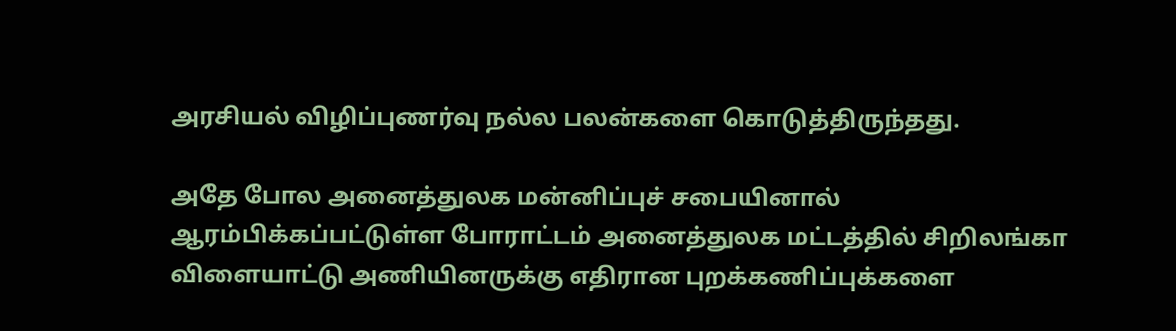அரசியல் விழிப்புணர்வு நல்ல பலன்களை கொடுத்திருந்தது.

அதே போல அனைத்துலக மன்னிப்புச் சபையினால் ஆரம்பிக்கப்பட்டுள்ள போராட்டம் அனைத்துலக மட்டத்தில் சிறிலங்கா விளையாட்டு அணியினருக்கு எதிரான புறக்கணிப்புக்களை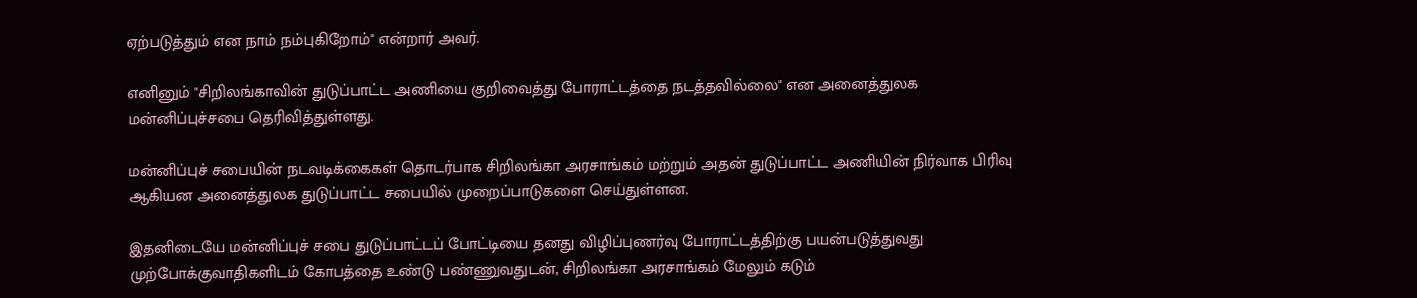ஏற்படுத்தும் என நாம் நம்புகிறோம்" என்றார் அவர்.

எனினும் "சிறிலங்காவின் துடுப்பாட்ட அணியை குறிவைத்து போராட்டத்தை நடத்தவில்லை" என அனைத்துலக மன்னிப்புச்சபை தெரிவித்துள்ளது.

மன்னிப்புச் சபையின் நடவடிக்கைகள் தொடர்பாக சிறிலங்கா அரசாங்கம் மற்றும் அதன் துடுப்பாட்ட அணியின் நிர்வாக பிரிவு ஆகியன அனைத்துலக துடுப்பாட்ட சபையில் முறைப்பாடுகளை செய்துள்ளன.

இதனிடையே மன்னிப்புச் சபை துடுப்பாட்டப் போட்டியை தனது விழிப்புணர்வு போராட்டத்திற்கு பயன்படுத்துவது முற்போக்குவாதிகளிடம் கோபத்தை உண்டு பண்ணுவதுடன், சிறிலங்கா அரசாங்கம் மேலும் கடும்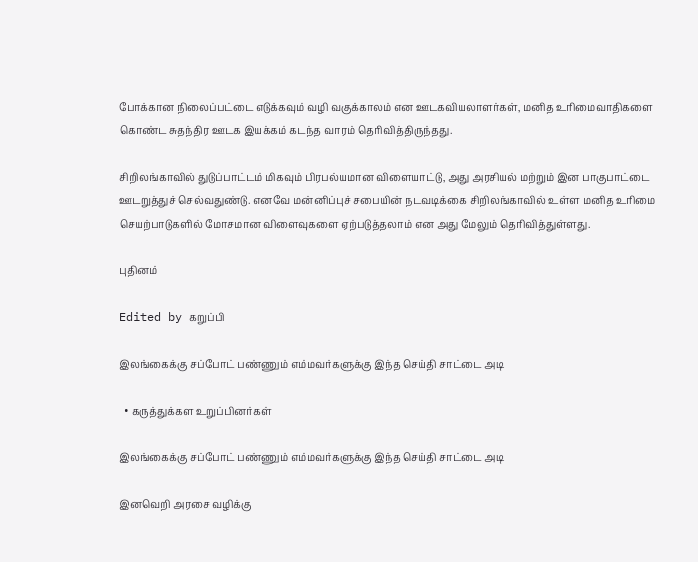போக்கான நிலைப்பட்டை எடுக்கவும் வழி வகுக்காலம் என ஊடகவியலாளர்கள், மனித உரிமைவாதிகளை கொண்ட சுதந்திர ஊடக இயக்கம் கடந்த வாரம் தெரிவித்திருந்தது.

சிறிலங்காவில் துடுப்பாட்டம் மிகவும் பிரபல்யமான விளையாட்டு, அது அரசியல் மற்றும் இன பாகுபாட்டை ஊடறுத்துச் செல்வதுண்டு. எனவே மன்னிப்புச் சபையின் நடவடிக்கை சிறிலங்காவில் உள்ள மனித உரிமை செயற்பாடுகளில் மோசமான விளைவுகளை ஏற்படுத்தலாம் என அது மேலும் தெரிவித்துள்ளது.

புதினம்

Edited by கறுப்பி

இலங்கைக்கு சப்போட் பண்ணும் எம்மவர்களுக்கு இந்த செய்தி சாட்டை அடி

  • கருத்துக்கள உறுப்பினர்கள்

இலங்கைக்கு சப்போட் பண்ணும் எம்மவர்களுக்கு இந்த செய்தி சாட்டை அடி

இனவெறி அரசை வழிக்கு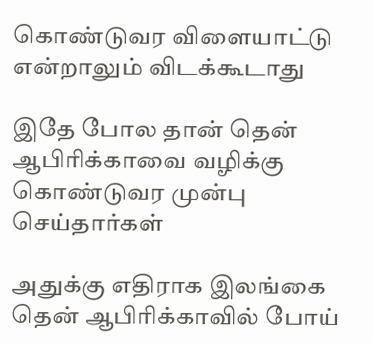கொண்டுவர விளையாட்டு என்றாலும் விடக்கூடாது

இதே போல தான் தென் ஆபிரிக்காவை வழிக்கு கொண்டுவர முன்பு செய்தார்கள்

அதுக்கு எதிராக இலங்கை தென் ஆபிரிக்காவில் போய்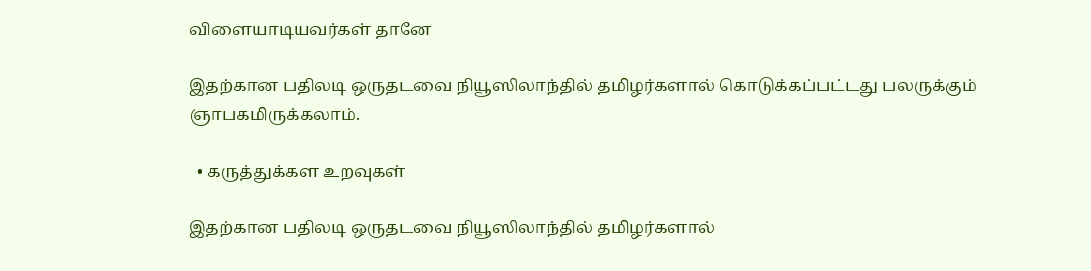விளையாடியவர்கள் தானே

இதற்கான பதிலடி ஒருதடவை நியூஸிலாந்தில் தமிழர்களால் கொடுக்கப்பட்டது பலருக்கும் ஞாபகமிருக்கலாம்.

  • கருத்துக்கள உறவுகள்

இதற்கான பதிலடி ஒருதடவை நியூஸிலாந்தில் தமிழர்களால்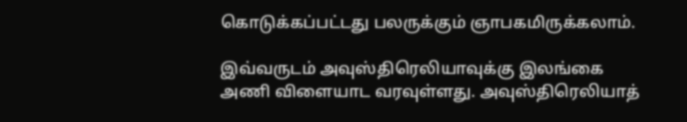கொடுக்கப்பட்டது பலருக்கும் ஞாபகமிருக்கலாம்.

இவ்வருடம் அவுஸ்திரெலியாவுக்கு இலங்கை அணி விளையாட வரவுள்ளது. அவுஸ்திரெலியாத்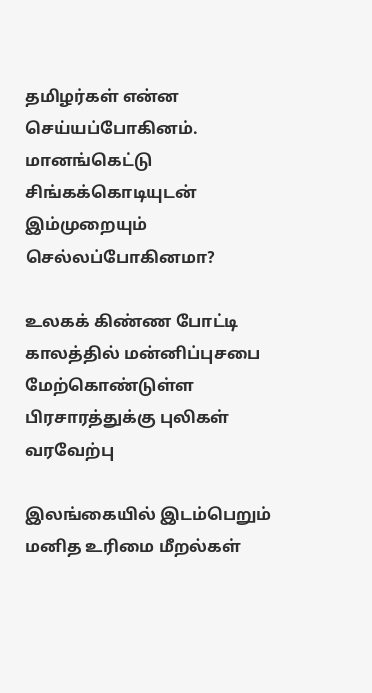தமிழர்கள் என்ன செய்யப்போகினம். மானங்கெட்டு சிங்கக்கொடியுடன் இம்முறையும் செல்லப்போகினமா?

உலகக் கிண்ண போட்டி காலத்தில் மன்னிப்புசபை மேற்கொண்டுள்ள பிரசாரத்துக்கு புலிகள் வரவேற்பு

இலங்கையில் இடம்பெறும் மனித உரிமை மீறல்கள்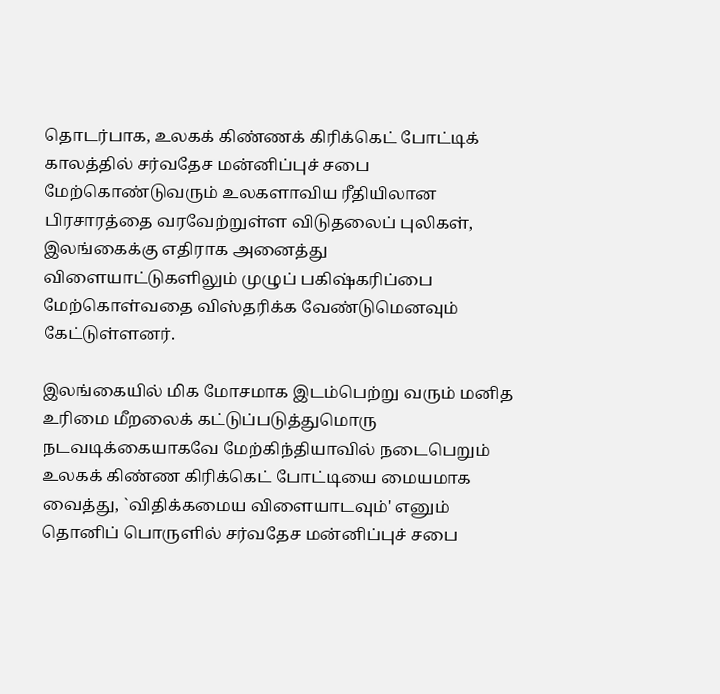தொடர்பாக, உலகக் கிண்ணக் கிரிக்கெட் போட்டிக் காலத்தில் சர்வதேச மன்னிப்புச் சபை மேற்கொண்டுவரும் உலகளாவிய ரீதியிலான பிரசாரத்தை வரவேற்றுள்ள விடுதலைப் புலிகள், இலங்கைக்கு எதிராக அனைத்து விளையாட்டுகளிலும் முழுப் பகிஷ்கரிப்பை மேற்கொள்வதை விஸ்தரிக்க வேண்டுமெனவும் கேட்டுள்ளனர்.

இலங்கையில் மிக மோசமாக இடம்பெற்று வரும் மனித உரிமை மீறலைக் கட்டுப்படுத்துமொரு நடவடிக்கையாகவே மேற்கிந்தியாவில் நடைபெறும் உலகக் கிண்ண கிரிக்கெட் போட்டியை மையமாக வைத்து, `விதிக்கமைய விளையாடவும்' எனும் தொனிப் பொருளில் சர்வதேச மன்னிப்புச் சபை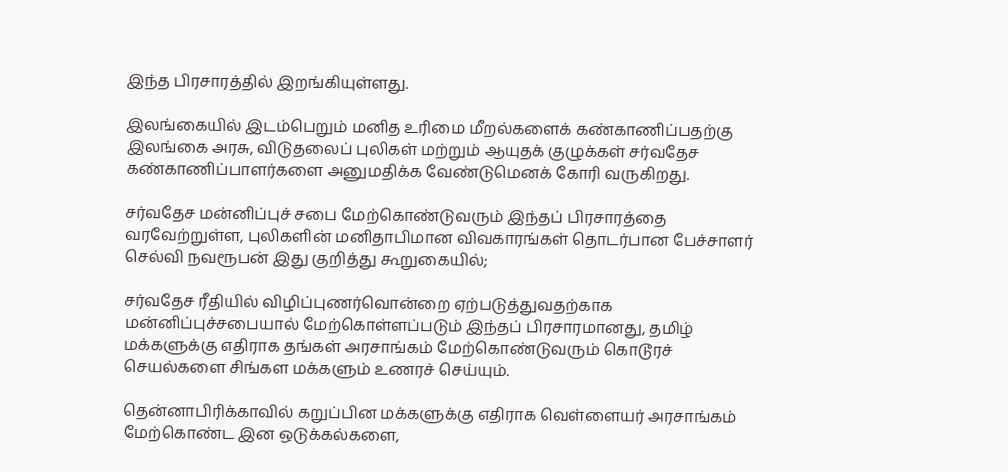இந்த பிரசாரத்தில் இறங்கியுள்ளது.

இலங்கையில் இடம்பெறும் மனித உரிமை மீறல்களைக் கண்காணிப்பதற்கு இலங்கை அரசு, விடுதலைப் புலிகள் மற்றும் ஆயுதக் குழுக்கள் சர்வதேச கண்காணிப்பாளர்களை அனுமதிக்க வேண்டுமெனக் கோரி வருகிறது.

சர்வதேச மன்னிப்புச் சபை மேற்கொண்டுவரும் இந்தப் பிரசாரத்தை வரவேற்றுள்ள, புலிகளின் மனிதாபிமான விவகாரங்கள் தொடர்பான பேச்சாளர் செல்வி நவரூபன் இது குறித்து கூறுகையில்;

சர்வதேச ரீதியில் விழிப்புணர்வொன்றை ஏற்படுத்துவதற்காக மன்னிப்புச்சபையால் மேற்கொள்ளப்படும் இந்தப் பிரசாரமானது, தமிழ் மக்களுக்கு எதிராக தங்கள் அரசாங்கம் மேற்கொண்டுவரும் கொடூரச் செயல்களை சிங்கள மக்களும் உணரச் செய்யும்.

தென்னாபிரிக்காவில் கறுப்பின மக்களுக்கு எதிராக வெள்ளையர் அரசாங்கம் மேற்கொண்ட இன ஒடுக்கல்களை,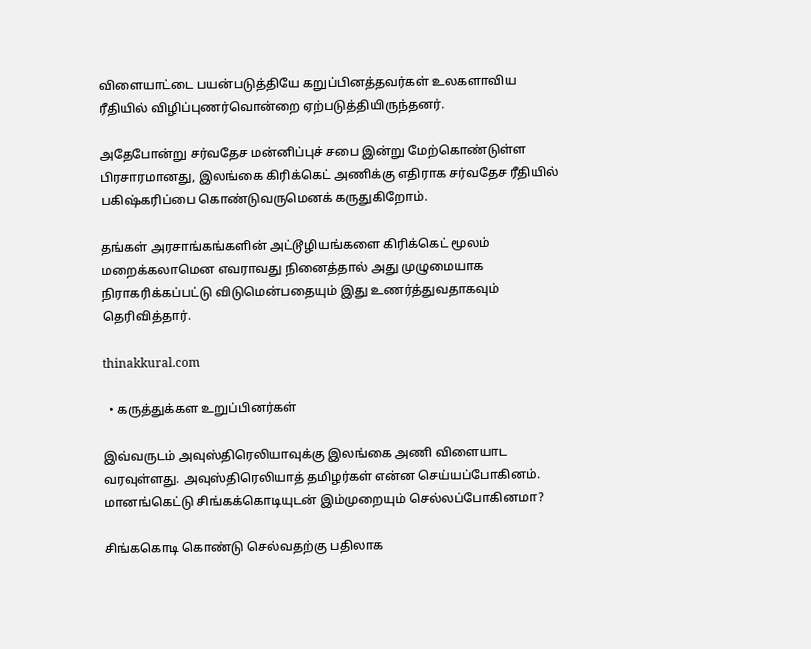விளையாட்டை பயன்படுத்தியே கறுப்பினத்தவர்கள் உலகளாவிய ரீதியில் விழிப்புணர்வொன்றை ஏற்படுத்தியிருந்தனர்.

அதேபோன்று சர்வதேச மன்னிப்புச் சபை இன்று மேற்கொண்டுள்ள பிரசாரமானது, இலங்கை கிரிக்கெட் அணிக்கு எதிராக சர்வதேச ரீதியில் பகிஷ்கரிப்பை கொண்டுவருமெனக் கருதுகிறோம்.

தங்கள் அரசாங்கங்களின் அட்டூழியங்களை கிரிக்கெட் மூலம் மறைக்கலாமென எவராவது நினைத்தால் அது முழுமையாக நிராகரிக்கப்பட்டு விடுமென்பதையும் இது உணர்த்துவதாகவும் தெரிவித்தார்.

thinakkural.com

  • கருத்துக்கள உறுப்பினர்கள்

இவ்வருடம் அவுஸ்திரெலியாவுக்கு இலங்கை அணி விளையாட வரவுள்ளது. அவுஸ்திரெலியாத் தமிழர்கள் என்ன செய்யப்போகினம். மானங்கெட்டு சிங்கக்கொடியுடன் இம்முறையும் செல்லப்போகினமா?

சிங்ககொடி கொண்டு செல்வதற்கு பதிலாக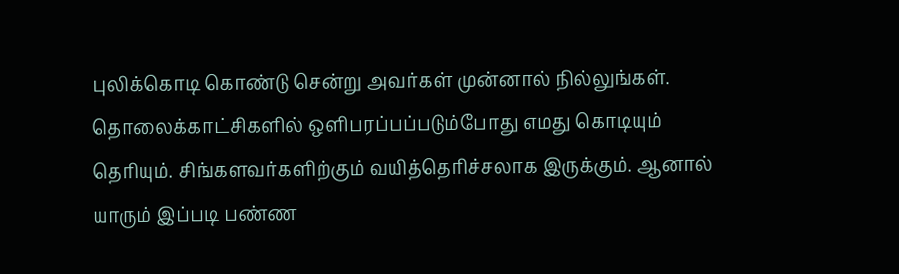புலிக்கொடி கொண்டு சென்று அவர்கள் முன்னால் நில்லுங்கள். தொலைக்காட்சிகளில் ஒளிபரப்பப்படும்போது எமது கொடியும் தெரியும். சிங்களவர்களிற்கும் வயித்தெரிச்சலாக இருக்கும். ஆனால் யாரும் இப்படி பண்ண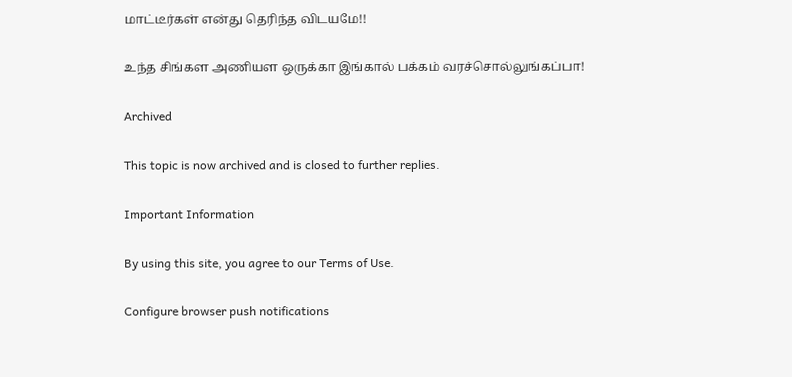மாட்டீர்கள் என்து தெரிந்த விடயமே!!

உந்த சிங்கள அணியள ஒருக்கா இங்கால் பக்கம் வரச்சொல்லுங்கப்பா!

Archived

This topic is now archived and is closed to further replies.

Important Information

By using this site, you agree to our Terms of Use.

Configure browser push notifications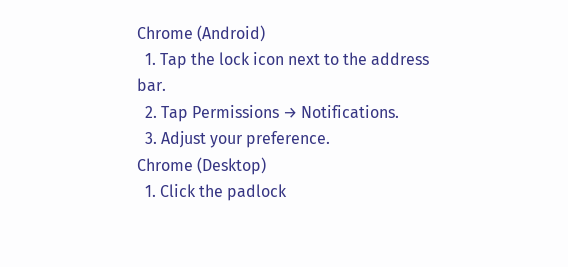Chrome (Android)
  1. Tap the lock icon next to the address bar.
  2. Tap Permissions → Notifications.
  3. Adjust your preference.
Chrome (Desktop)
  1. Click the padlock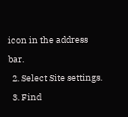icon in the address bar.
  2. Select Site settings.
  3. Find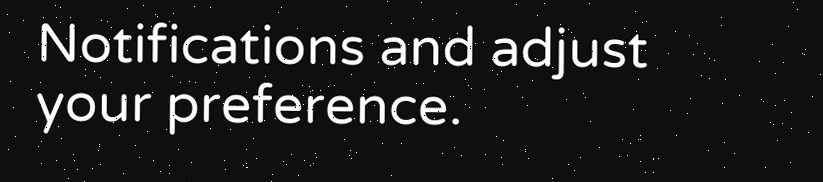Notifications and adjust your preference.